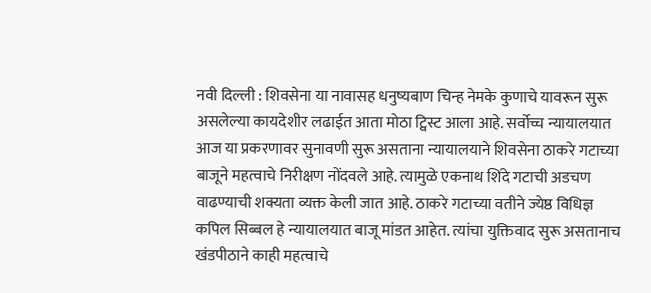नवी दिल्ली : शिवसेना या नावासह धनुष्यबाण चिन्ह नेमके कुणाचे यावरून सुरू असलेल्या कायदेशीर लढाईत आता मोठा ट्विस्ट आला आहे. सर्वोच्च न्यायालयात आज या प्रकरणावर सुनावणी सुरू असताना न्यायालयाने शिवसेना ठाकरे गटाच्या बाजूने महत्वाचे निरीक्षण नोंदवले आहे. त्यामुळे एकनाथ शिंदे गटाची अडचण वाढण्याची शक्यता व्यक्त केली जात आहे. ठाकरे गटाच्या वतीने ज्येष्ठ विधिज्ञ कपिल सिब्बल हे न्यायालयात बाजू मांडत आहेत. त्यांचा युक्तिवाद सुरू असतानाच खंडपीठाने काही महत्वाचे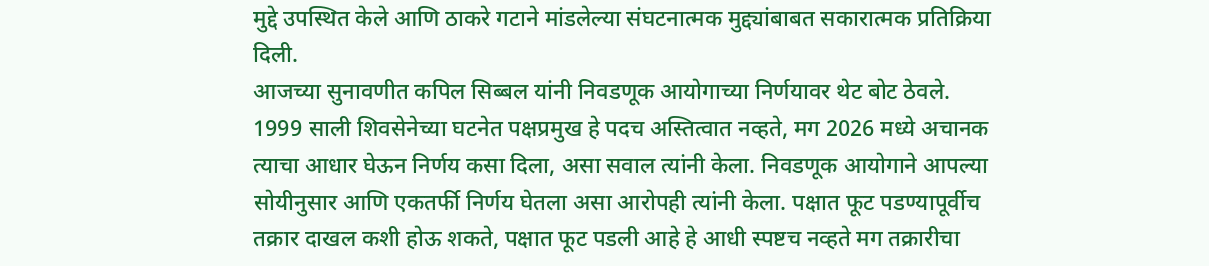मुद्दे उपस्थित केले आणि ठाकरे गटाने मांडलेल्या संघटनात्मक मुद्द्यांबाबत सकारात्मक प्रतिक्रिया दिली.
आजच्या सुनावणीत कपिल सिब्बल यांनी निवडणूक आयोगाच्या निर्णयावर थेट बोट ठेवले. 1999 साली शिवसेनेच्या घटनेत पक्षप्रमुख हे पदच अस्तित्वात नव्हते, मग 2026 मध्ये अचानक त्याचा आधार घेऊन निर्णय कसा दिला, असा सवाल त्यांनी केला. निवडणूक आयोगाने आपल्या सोयीनुसार आणि एकतर्फी निर्णय घेतला असा आरोपही त्यांनी केला. पक्षात फूट पडण्यापूर्वीच तक्रार दाखल कशी होऊ शकते, पक्षात फूट पडली आहे हे आधी स्पष्टच नव्हते मग तक्रारीचा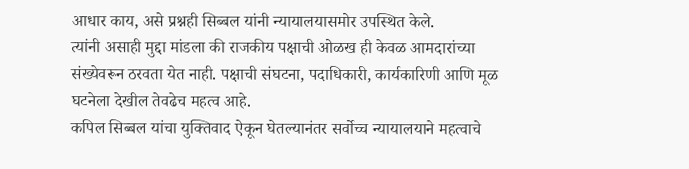आधार काय, असे प्रश्नही सिब्बल यांनी न्यायालयासमोर उपस्थित केले.
त्यांनी असाही मुद्दा मांडला की राजकीय पक्षाची ओळख ही केवळ आमदारांच्या संख्येवरून ठरवता येत नाही. पक्षाची संघटना, पदाधिकारी, कार्यकारिणी आणि मूळ घटनेला देखील तेवढेच महत्व आहे.
कपिल सिब्बल यांचा युक्तिवाद ऐकून घेतल्यानंतर सर्वोच्च न्यायालयाने महत्वाचे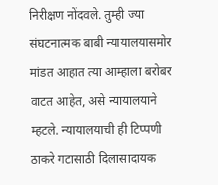निरीक्षण नोंदवले. तुम्ही ज्या संघटनात्मक बाबी न्यायालयासमोर मांडत आहात त्या आम्हाला बरोबर वाटत आहेत, असे न्यायालयाने म्हटले. न्यायालयाची ही टिप्पणी ठाकरे गटासाठी दिलासादायक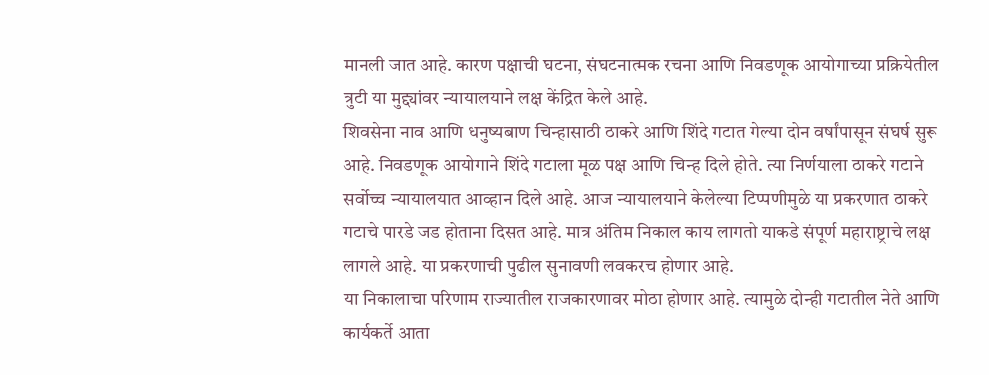मानली जात आहे. कारण पक्षाची घटना, संघटनात्मक रचना आणि निवडणूक आयोगाच्या प्रक्रियेतील त्रुटी या मुद्द्यांवर न्यायालयाने लक्ष केंद्रित केले आहे.
शिवसेना नाव आणि धनुष्यबाण चिन्हासाठी ठाकरे आणि शिंदे गटात गेल्या दोन वर्षांपासून संघर्ष सुरू आहे. निवडणूक आयोगाने शिंदे गटाला मूळ पक्ष आणि चिन्ह दिले होते. त्या निर्णयाला ठाकरे गटाने सर्वोच्च न्यायालयात आव्हान दिले आहे. आज न्यायालयाने केलेल्या टिप्पणीमुळे या प्रकरणात ठाकरे गटाचे पारडे जड होताना दिसत आहे. मात्र अंतिम निकाल काय लागतो याकडे संपूर्ण महाराष्ट्राचे लक्ष लागले आहे. या प्रकरणाची पुढील सुनावणी लवकरच होणार आहे.
या निकालाचा परिणाम राज्यातील राजकारणावर मोठा होणार आहे. त्यामुळे दोन्ही गटातील नेते आणि कार्यकर्ते आता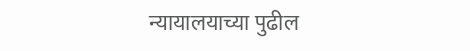न्यायालयाच्या पुढील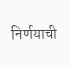निर्णयाची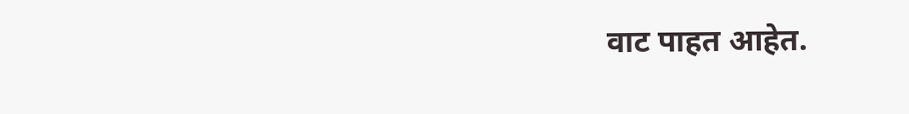वाट पाहत आहेत.